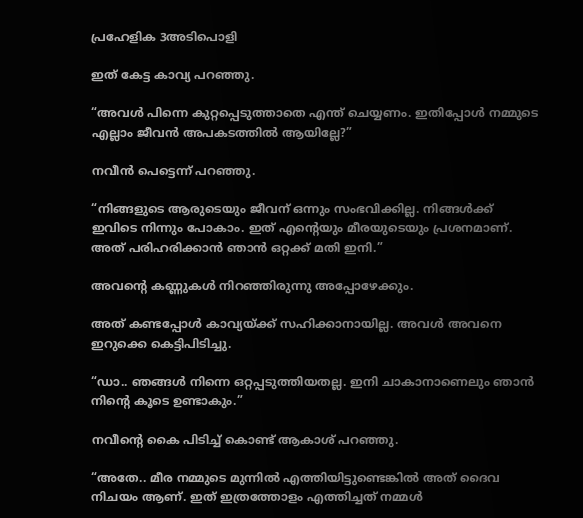പ്രഹേളിക 3അടിപൊളി

ഇത് കേട്ട കാവ്യ പറഞ്ഞു.

“അവൾ പിന്നെ കുറ്റപ്പെടുത്താതെ എന്ത് ചെയ്യണം. ഇതിപ്പോൾ നമ്മുടെ എല്ലാം ജീവൻ അപകടത്തിൽ ആയില്ലേ?”

നവീൻ പെട്ടെന്ന് പറഞ്ഞു.

“നിങ്ങളുടെ ആരുടെയും ജീവന് ഒന്നും സംഭവിക്കില്ല. നിങ്ങൾക്ക് ഇവിടെ നിന്നും പോകാം. ഇത് എന്റെയും മീരയുടെയും പ്രശനമാണ്. അത് പരിഹരിക്കാൻ ഞാൻ ഒറ്റക്ക് മതി ഇനി.”

അവന്റെ കണ്ണുകൾ നിറഞ്ഞിരുന്നു അപ്പോഴേക്കും.

അത് കണ്ടപ്പോൾ കാവ്യയ്ക്ക് സഹിക്കാനായില്ല. അവൾ അവനെ ഇറുക്കെ കെട്ടിപിടിച്ചു.

“ഡാ.. ഞങ്ങൾ നിന്നെ ഒറ്റപ്പടുത്തിയതല്ല. ഇനി ചാകാനാണെലും ഞാൻ നിന്റെ കൂടെ ഉണ്ടാകും.”

നവീന്റെ കൈ പിടിച്ച് കൊണ്ട് ആകാശ് പറഞ്ഞു.

“അതേ.. മീര നമ്മുടെ മുന്നിൽ എത്തിയിട്ടുണ്ടെങ്കിൽ അത് ദൈവ നിചയം ആണ്. ഇത് ഇത്രത്തോളം എത്തിച്ചത് നമ്മൾ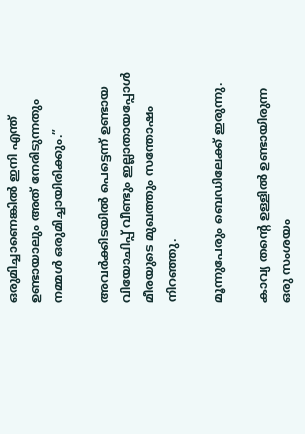ഒരുമിച്ചാണെങ്കിൽ ഇനി എന്ത് ഉണ്ടായാലും അത് നേരിടുന്നതും നമ്മൾ ഒരുമിച്ചായിരിക്കും.”

അവർക്കിടയിൽ പെട്ടെന്ന് ഉണ്ടായ വിയോചിപ്പ് വീണ്ടും ഇല്ലാതായപ്പോൾ മീരയുടെ മുഖത്തും സന്തോഷം നിറഞ്ഞു.

മൂന്നുപേരും ബെഡിലേക്ക് ഇരുന്നു.

കാവ്യ തന്റെ ഉള്ളിൽ ഉണ്ടായിരുന്ന ഒരു സംശയം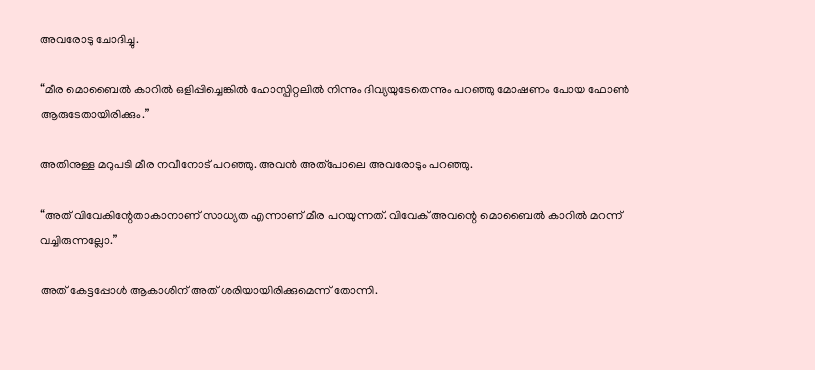അവരോടു ചോദിച്ചു.

“മീര മൊബൈൽ കാറിൽ ഒളിപ്പിച്ചെങ്കിൽ ഹോസ്പിറ്റലിൽ നിന്നും ദിവ്യയുടേതെന്നും പറഞ്ഞു മോഷണം പോയ ഫോൺ ആരുടേതായിരിക്കും.”

അതിനുള്ള മറുപടി മീര നവീനോട് പറഞ്ഞു. അവൻ അത്പോലെ അവരോടും പറഞ്ഞു.

“അത് വിവേകിന്റേതാകാനാണ് സാധ്യത എന്നാണ് മീര പറയുന്നത്. വിവേക് അവന്റെ മൊബൈൽ കാറിൽ മറന്ന് വച്ചിരുന്നല്ലോ.”

അത് കേട്ടപ്പോൾ ആകാശിന്‌ അത് ശരിയായിരിക്കുമെന്ന് തോന്നി.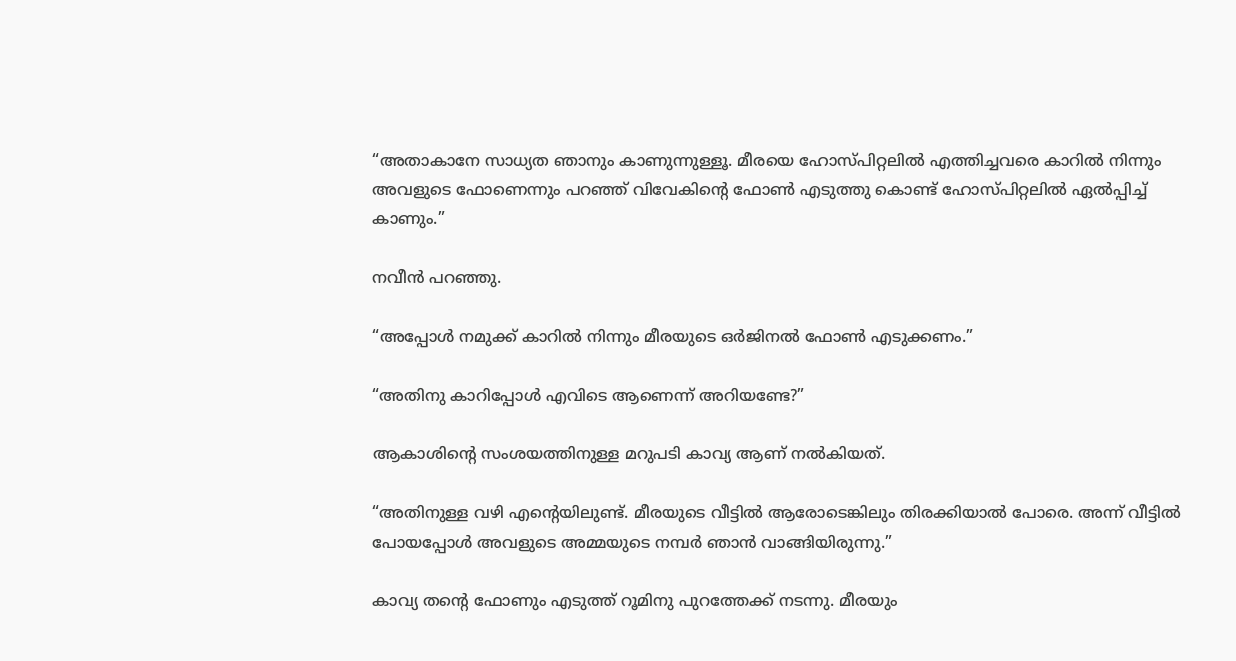“അതാകാനേ സാധ്യത ഞാനും കാണുന്നുള്ളൂ. മീരയെ ഹോസ്പിറ്റലിൽ എത്തിച്ചവരെ കാറിൽ നിന്നും അവളുടെ ഫോണെന്നും പറഞ്ഞ് വിവേകിന്റെ ഫോൺ എടുത്തു കൊണ്ട് ഹോസ്പിറ്റലിൽ ഏൽപ്പിച്ച് കാണും.”

നവീൻ പറഞ്ഞു.

“അപ്പോൾ നമുക്ക് കാറിൽ നിന്നും മീരയുടെ ഒർജിനൽ ഫോൺ എടുക്കണം.”

“അതിനു കാറിപ്പോൾ എവിടെ ആണെന്ന് അറിയണ്ടേ?”

ആകാശിന്റെ സംശയത്തിനുള്ള മറുപടി കാവ്യ ആണ് നൽകിയത്.

“അതിനുള്ള വഴി എന്റെയിലുണ്ട്. മീരയുടെ വീട്ടിൽ ആരോടെങ്കിലും തിരക്കിയാൽ പോരെ. അന്ന് വീട്ടിൽ പോയപ്പോൾ അവളുടെ അമ്മയുടെ നമ്പർ ഞാൻ വാങ്ങിയിരുന്നു.”

കാവ്യ തന്റെ ഫോണും എടുത്ത് റൂമിനു പുറത്തേക്ക് നടന്നു. മീരയും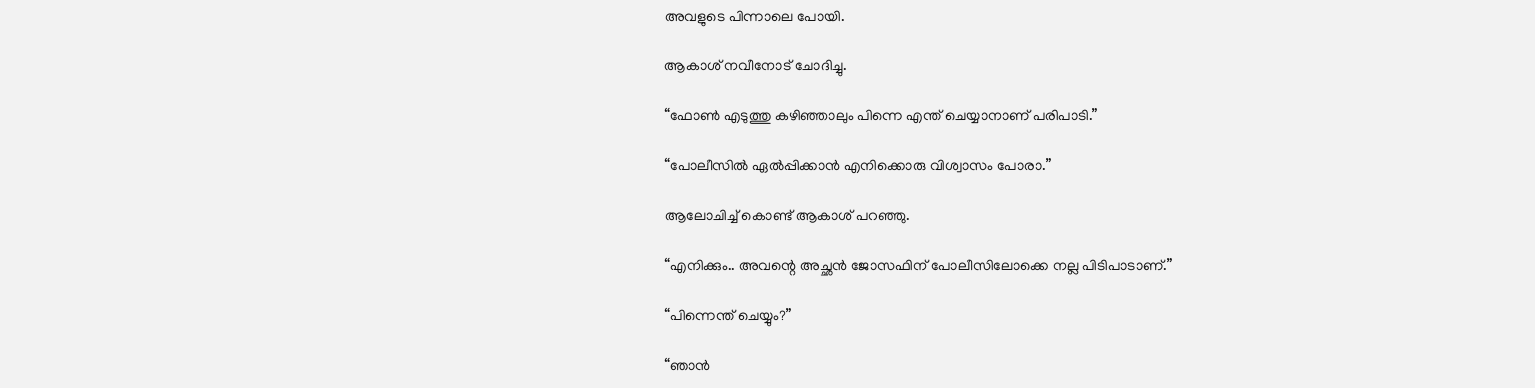അവളുടെ പിന്നാലെ പോയി.

ആകാശ് നവീനോട് ചോദിച്ചു.

“ഫോൺ എടുത്തു കഴിഞ്ഞാലും പിന്നെ എന്ത് ചെയ്യാനാണ് പരിപാടി.”

“പോലീസിൽ ഏൽപ്പിക്കാൻ എനിക്കൊരു വിശ്വാസം പോരാ.”

ആലോചിച്ച് കൊണ്ട് ആകാശ് പറഞ്ഞു.

“എനിക്കും.. അവന്റെ അച്ഛൻ ജോസഫിന് പോലീസിലോക്കെ നല്ല പിടിപാടാണ്.”

“പിന്നെന്ത് ചെയ്യും?”

“ഞാൻ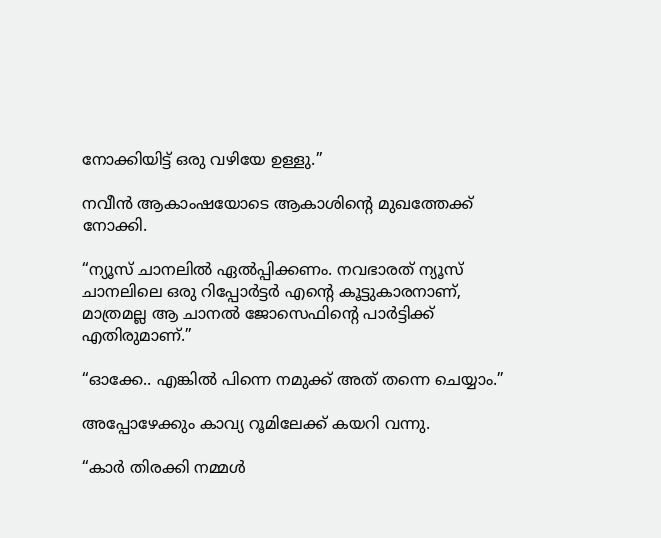നോക്കിയിട്ട് ഒരു വഴിയേ ഉള്ളു.”

നവീൻ ആകാംഷയോടെ ആകാശിന്റെ മുഖത്തേക്ക് നോക്കി.

“ന്യൂസ് ചാനലിൽ ഏൽപ്പിക്കണം. നവഭാരത് ന്യൂസ് ചാനലിലെ ഒരു റിപ്പോർട്ടർ എന്റെ കൂട്ടുകാരനാണ്, മാത്രമല്ല ആ ചാനൽ ജോസെഫിന്റെ പാർട്ടിക്ക് എതിരുമാണ്.”

“ഓക്കേ.. എങ്കിൽ പിന്നെ നമുക്ക് അത് തന്നെ ചെയ്യാം.”

അപ്പോഴേക്കും കാവ്യ റൂമിലേക്ക് കയറി വന്നു.

“കാർ തിരക്കി നമ്മൾ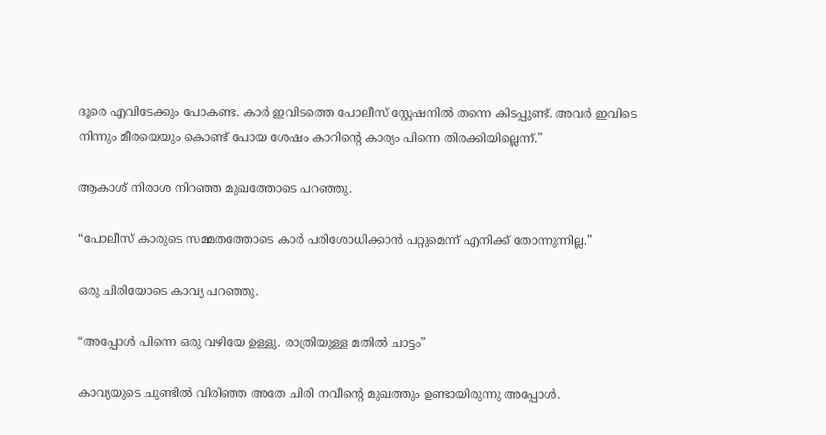ദൂരെ എവിടേക്കും പോകണ്ട. കാർ ഇവിടത്തെ പോലീസ് സ്റ്റേഷനിൽ തന്നെ കിടപ്പുണ്ട്. അവർ ഇവിടെ നിന്നും മീരയെയും കൊണ്ട് പോയ ശേഷം കാറിന്റെ കാര്യം പിന്നെ തിരക്കിയില്ലെന്ന്.”

ആകാശ് നിരാശ നിറഞ്ഞ മുഖത്തോടെ പറഞ്ഞു.

“പോലീസ് കാരുടെ സമ്മതത്തോടെ കാർ പരിശോധിക്കാൻ പറ്റുമെന്ന് എനിക്ക് തോന്നുന്നില്ല.”

ഒരു ചിരിയോടെ കാവ്യ പറഞ്ഞു.

“അപ്പോൾ പിന്നെ ഒരു വഴിയേ ഉള്ളു. രാത്രിയുള്ള മതിൽ ചാട്ടം”

കാവ്യയുടെ ചുണ്ടിൽ വിരിഞ്ഞ അതേ ചിരി നവീന്റെ മുഖത്തും ഉണ്ടായിരുന്നു അപ്പോൾ.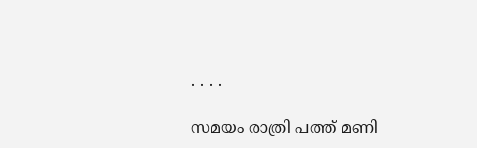. . . .

സമയം രാത്രി പത്ത് മണി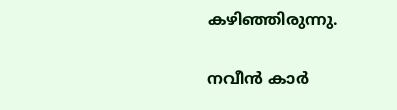കഴിഞ്ഞിരുന്നു.

നവീൻ കാർ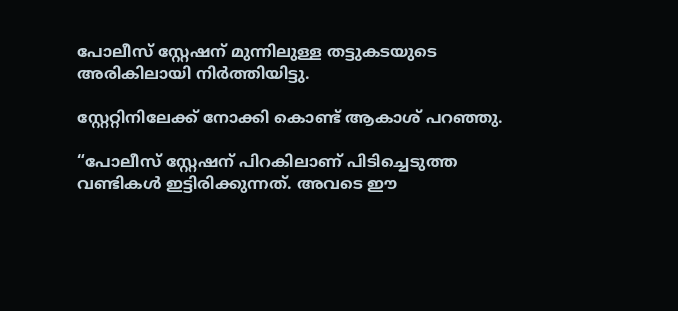പോലീസ് സ്റ്റേഷന് മുന്നിലുള്ള തട്ടുകടയുടെ അരികിലായി നിർത്തിയിട്ടു.

സ്റ്റേറ്റിനിലേക്ക് നോക്കി കൊണ്ട് ആകാശ് പറഞ്ഞു.

“പോലീസ് സ്റ്റേഷന് പിറകിലാണ് പിടിച്ചെടുത്ത വണ്ടികൾ ഇട്ടിരിക്കുന്നത്. അവടെ ഈ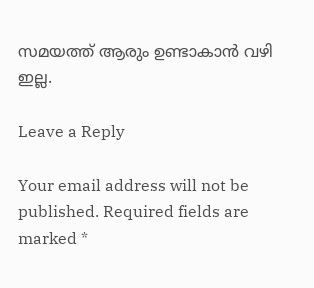സമയത്ത് ആരും ഉണ്ടാകാൻ വഴി ഇല്ല.

Leave a Reply

Your email address will not be published. Required fields are marked *